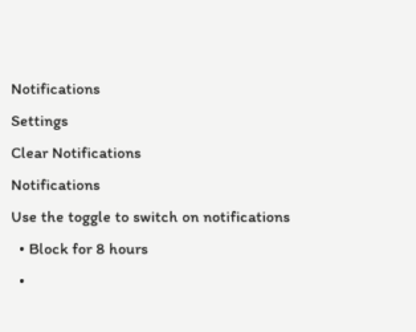Notifications
Settings
Clear Notifications
Notifications
Use the toggle to switch on notifications
  • Block for 8 hours
  •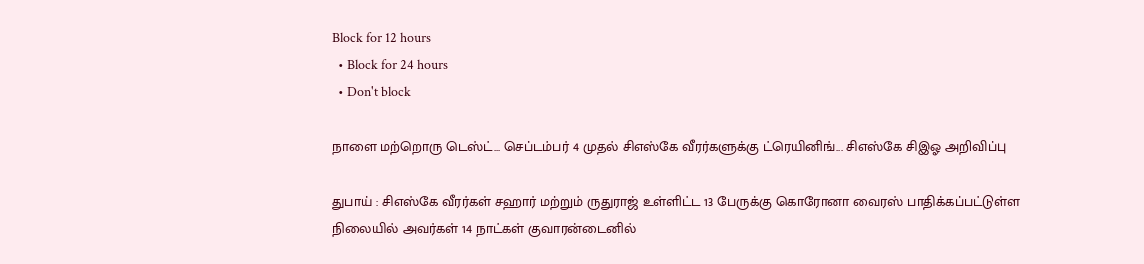Block for 12 hours
  • Block for 24 hours
  • Don't block

நாளை மற்றொரு டெஸ்ட்... செப்டம்பர் 4 முதல் சிஎஸ்கே வீரர்களுக்கு ட்ரெயினிங்... சிஎஸ்கே சிஇஓ அறிவிப்பு

துபாய் : சிஎஸ்கே வீரர்கள் சஹார் மற்றும் ருதுராஜ் உள்ளிட்ட 13 பேருக்கு கொரோனா வைரஸ் பாதிக்கப்பட்டுள்ள நிலையில் அவர்கள் 14 நாட்கள் குவாரன்டைனில்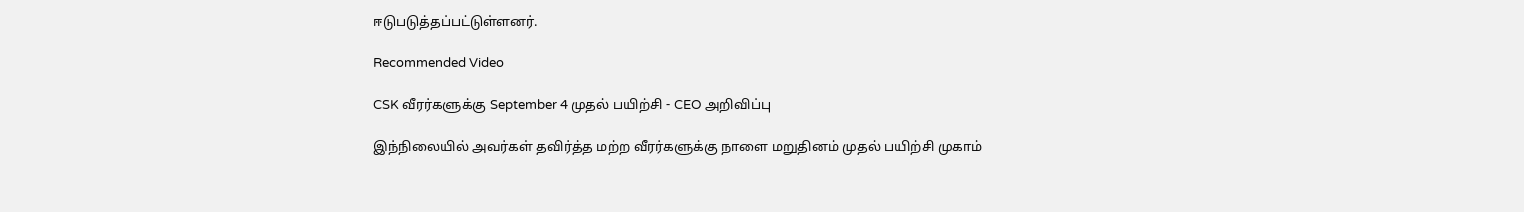ஈடுபடுத்தப்பட்டுள்ளனர்.

Recommended Video

CSK வீரர்களுக்கு September 4 முதல் பயிற்சி - CEO அறிவிப்பு

இந்நிலையில் அவர்கள் தவிர்த்த மற்ற வீரர்களுக்கு நாளை மறுதினம் முதல் பயிற்சி முகாம்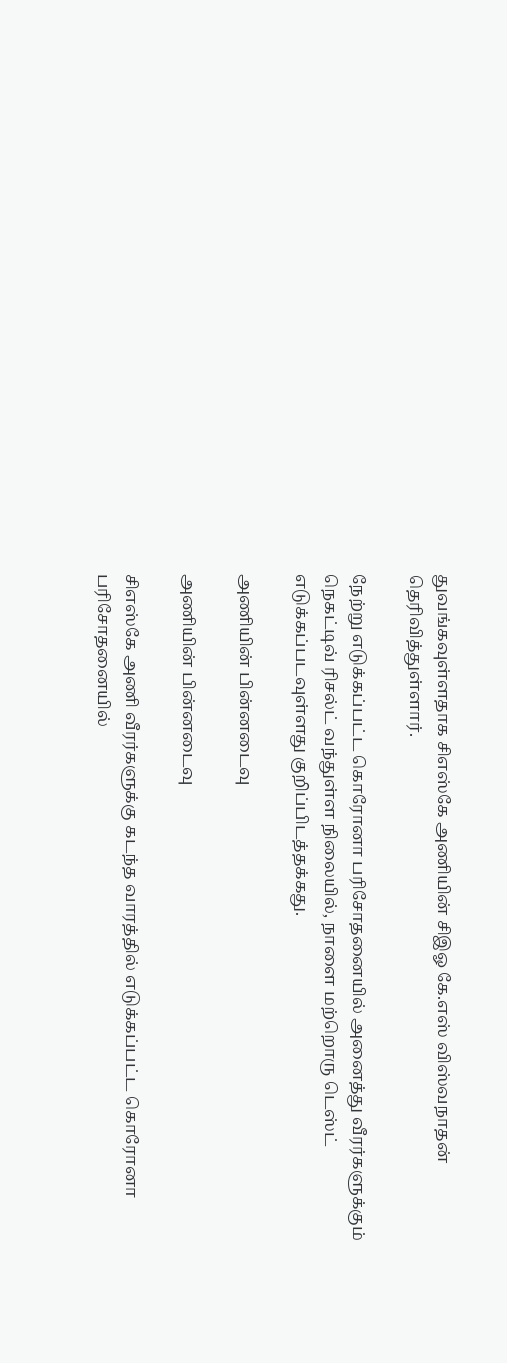துவங்கவுள்ளதாக சிஎஸ்கே அணியின் சிஇஓ கே.எஸ் விஸ்வநாதன் தெரிவித்துள்ளார்.

நேற்று எடுக்கப்பட்ட கொரோனா பரிசோதனையில் அனைத்து வீரர்களுக்கும் நெகட்டிவ் ரிசல்ட் வந்துள்ள நிலையில், நாளை மற்றொரு டெஸ்ட் எடுக்கப்படவுள்ளது குறிப்பிடத்தக்கது.

அணியின் பின்னடைவு

அணியின் பின்னடைவு

சிஎஸ்கே அணி வீரர்களுக்கு கடந்த வாரத்தில் எடுக்கப்பட்ட கொரோனா பரிசோதனையில்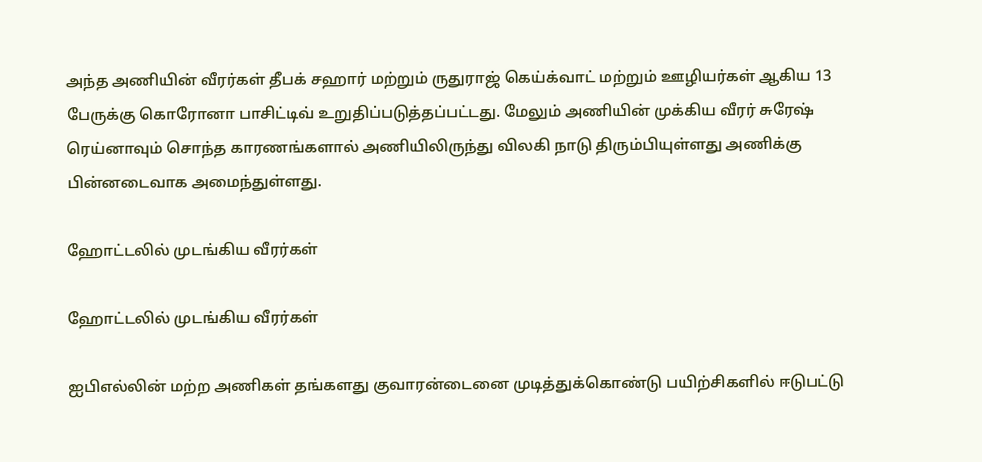அந்த அணியின் வீரர்கள் தீபக் சஹார் மற்றும் ருதுராஜ் கெய்க்வாட் மற்றும் ஊழியர்கள் ஆகிய 13 பேருக்கு கொரோனா பாசிட்டிவ் உறுதிப்படுத்தப்பட்டது. மேலும் அணியின் முக்கிய வீரர் சுரேஷ் ரெய்னாவும் சொந்த காரணங்களால் அணியிலிருந்து விலகி நாடு திரும்பியுள்ளது அணிக்கு பின்னடைவாக அமைந்துள்ளது.

ஹோட்டலில் முடங்கிய வீரர்கள்

ஹோட்டலில் முடங்கிய வீரர்கள்

ஐபிஎல்லின் மற்ற அணிகள் தங்களது குவாரன்டைனை முடித்துக்கொண்டு பயிற்சிகளில் ஈடுபட்டு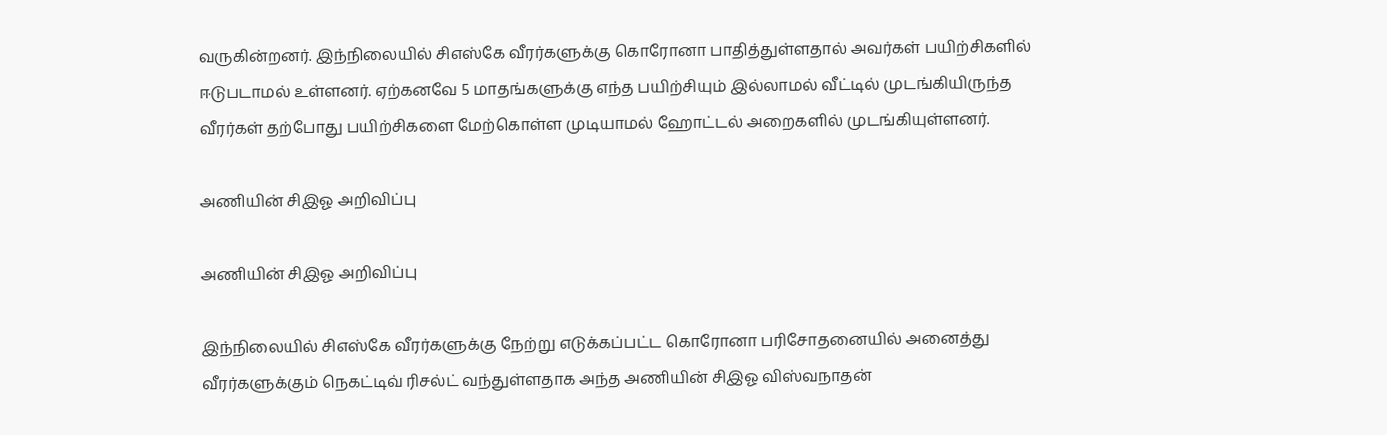வருகின்றனர். இந்நிலையில் சிஎஸ்கே வீரர்களுக்கு கொரோனா பாதித்துள்ளதால் அவர்கள் பயிற்சிகளில் ஈடுபடாமல் உள்ளனர். ஏற்கனவே 5 மாதங்களுக்கு எந்த பயிற்சியும் இல்லாமல் வீட்டில் முடங்கியிருந்த வீரர்கள் தற்போது பயிற்சிகளை மேற்கொள்ள முடியாமல் ஹோட்டல் அறைகளில் முடங்கியுள்ளனர்.

அணியின் சிஇஓ அறிவிப்பு

அணியின் சிஇஓ அறிவிப்பு

இந்நிலையில் சிஎஸ்கே வீரர்களுக்கு நேற்று எடுக்கப்பட்ட கொரோனா பரிசோதனையில் அனைத்து வீரர்களுக்கும் நெகட்டிவ் ரிசல்ட் வந்துள்ளதாக அந்த அணியின் சிஇஓ விஸ்வநாதன்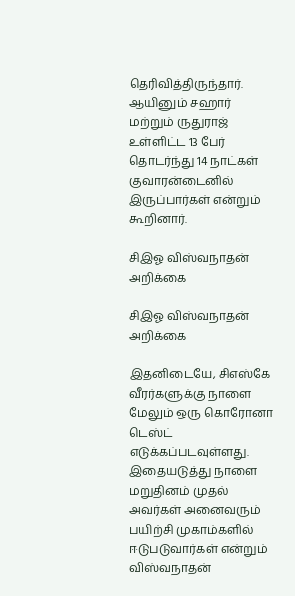தெரிவித்திருந்தார். ஆயினும் சஹார் மற்றும் ருதுராஜ் உள்ளிட்ட 13 பேர் தொடர்ந்து 14 நாட்கள் குவாரன்டைனில் இருப்பார்கள் என்றும் கூறினார்.

சிஇஓ விஸ்வநாதன் அறிக்கை

சிஇஓ விஸ்வநாதன் அறிக்கை

இதனிடையே, சிஎஸ்கே வீரர்களுக்கு நாளை மேலும் ஒரு கொரோனா டெஸ்ட் எடுக்கப்படவுள்ளது. இதையடுத்து நாளை மறுதினம் முதல் அவர்கள் அனைவரும் பயிற்சி முகாம்களில் ஈடுபடுவார்கள் என்றும் விஸ்வநாதன்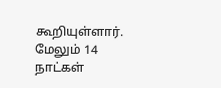கூறியுள்ளார். மேலும் 14 நாட்கள்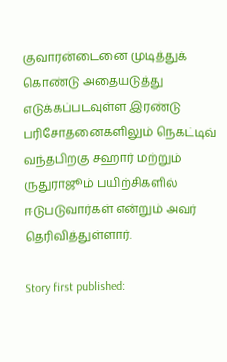குவாரன்டைனை முடித்துக் கொண்டு அதையடுத்து எடுக்கப்படவுள்ள இரண்டு பரிசோதனைகளிலும் நெகட்டிவ் வந்தபிறகு சஹார் மற்றும் ருதுராஜூம் பயிற்சிகளில் ஈடுபடுவார்கள் என்றும் அவர் தெரிவித்துள்ளார்.

Story first published: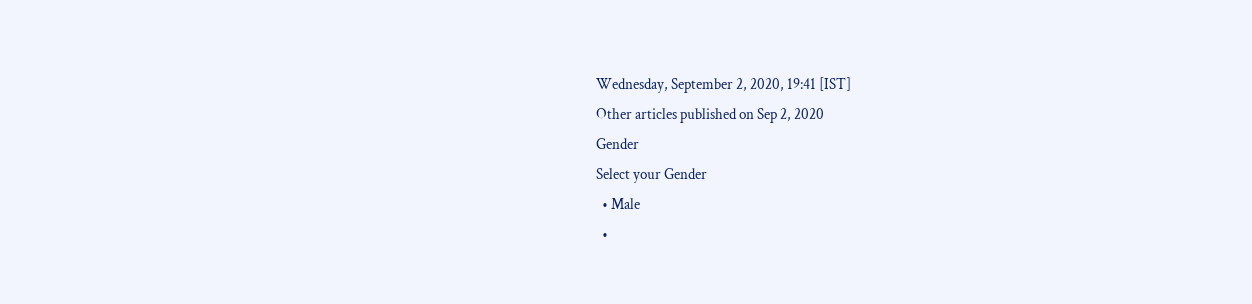Wednesday, September 2, 2020, 19:41 [IST]
Other articles published on Sep 2, 2020
Gender
Select your Gender
  • Male
  •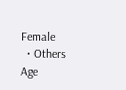Female
  • Others
Age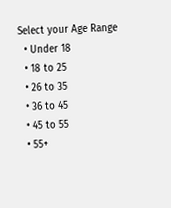Select your Age Range
  • Under 18
  • 18 to 25
  • 26 to 35
  • 36 to 45
  • 45 to 55
  • 55+